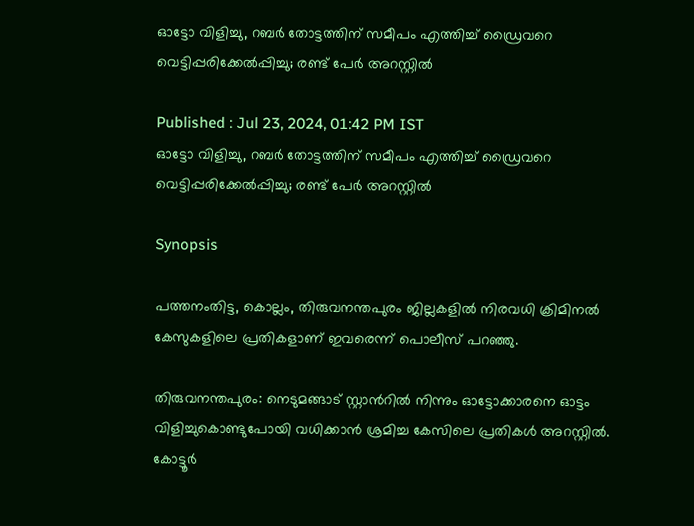ഓട്ടോ വിളിച്ചു, റബര്‍ തോട്ടത്തിന് സമീപം എത്തിച്ച് ഡ്രൈവറെ വെട്ടിപ്പരിക്കേൽപ്പിച്ചു; രണ്ട് പേർ അറസ്റ്റിൽ

Published : Jul 23, 2024, 01:42 PM IST
ഓട്ടോ വിളിച്ചു, റബര്‍ തോട്ടത്തിന് സമീപം എത്തിച്ച് ഡ്രൈവറെ വെട്ടിപ്പരിക്കേൽപ്പിച്ചു; രണ്ട് പേർ അറസ്റ്റിൽ

Synopsis

പത്തനംതിട്ട, കൊല്ലം, തിരുവനന്തപുരം ജില്ലകളിൽ നിരവധി ക്രിമിനൽ കേസുകളിലെ പ്രതികളാണ് ഇവരെന്ന് പൊലീസ് പറഞ്ഞു.

തിരുവനന്തപുരം: നെടുമങ്ങാട് സ്റ്റാന്‍റിൽ നിന്നും ഓട്ടോക്കാരനെ ഓട്ടം വിളിച്ചുകൊണ്ടുപോയി വധിക്കാൻ ശ്രമിച്ച കേസിലെ പ്രതികൾ അറസ്റ്റിൽ. കോട്ടൂർ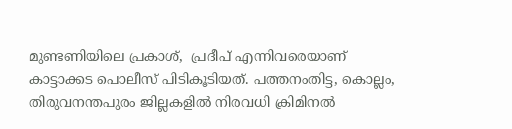മുണ്ടണിയിലെ പ്രകാശ്,  പ്രദീപ് എന്നിവരെയാണ് കാട്ടാക്കട പൊലീസ് പിടികൂടിയത്. പത്തനംതിട്ട, കൊല്ലം, തിരുവനന്തപുരം ജില്ലകളിൽ നിരവധി ക്രിമിനൽ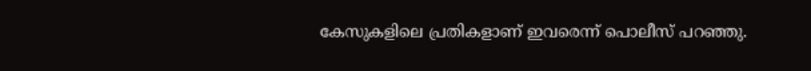കേസുകളിലെ പ്രതികളാണ് ഇവരെന്ന് പൊലീസ് പറഞ്ഞു.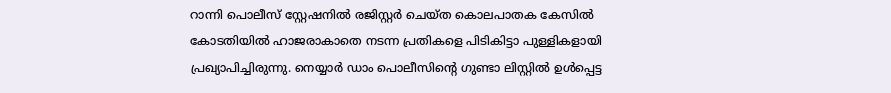റാന്നി പൊലീസ് സ്റ്റേഷനിൽ രജിസ്റ്റർ ചെയ്ത കൊലപാതക കേസിൽ കോടതിയിൽ ഹാജരാകാതെ നടന്ന പ്രതികളെ പിടികിട്ടാ പുള്ളികളായി പ്രഖ്യാപിച്ചിരുന്നു. നെയ്യാർ ഡാം പൊലീസിന്‍റെ ഗുണ്ടാ ലിസ്റ്റിൽ ഉൾപ്പെട്ട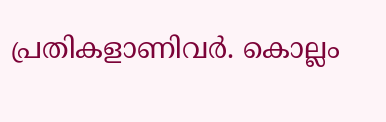പ്രതികളാണിവർ. കൊല്ലം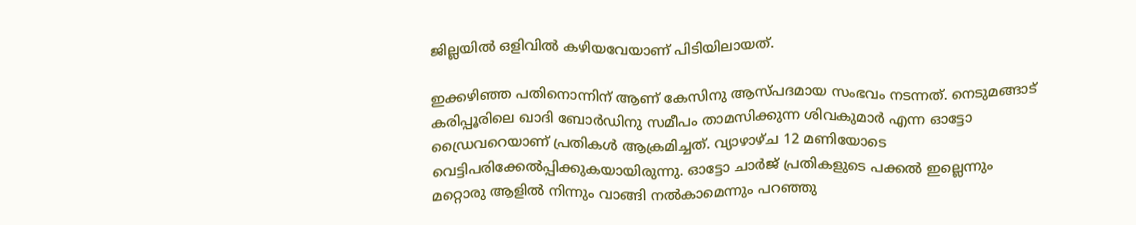ജില്ലയിൽ ഒളിവിൽ കഴിയവേയാണ് പിടിയിലായത്.

ഇക്കഴിഞ്ഞ പതിനൊന്നിന് ആണ് കേസിനു ആസ്പദമായ സംഭവം നടന്നത്. നെടുമങ്ങാട് കരിപ്പൂരിലെ ഖാദി ബോര്‍ഡിനു സമീപം താമസിക്കുന്ന ശിവകുമാർ എന്ന ഓട്ടോ ഡ്രൈവറെയാണ് പ്രതികൾ ആക്രമിച്ചത്. വ്യാഴാഴ്ച 12 മണിയോടെ വെട്ടിപരിക്കേല്‍പ്പിക്കുകയായിരുന്നു. ഓട്ടോ ചാർജ് പ്രതികളുടെ പക്കൽ ഇല്ലെന്നും മറ്റൊരു ആളിൽ നിന്നും വാങ്ങി നൽകാമെന്നും പറഞ്ഞു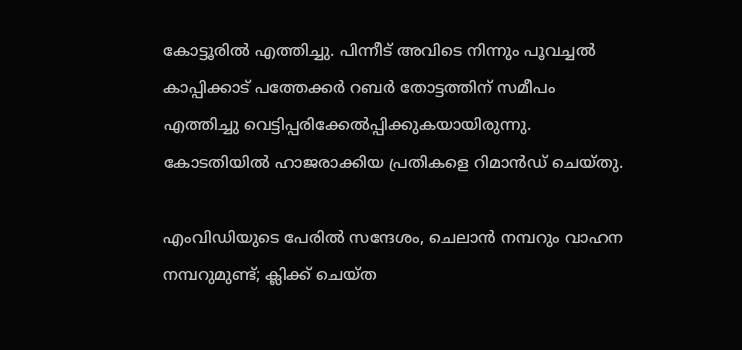കോട്ടൂരിൽ എത്തിച്ചു. പിന്നീട് അവിടെ നിന്നും പൂവച്ചൽ കാപ്പിക്കാട് പത്തേക്കർ റബര്‍ തോട്ടത്തിന് സമീപം എത്തിച്ചു വെട്ടിപ്പരിക്കേൽപ്പിക്കുകയായിരുന്നു. കോടതിയിൽ ഹാജരാക്കിയ പ്രതികളെ റിമാൻഡ് ചെയ്‌തു.

എംവിഡിയുടെ പേരിൽ സന്ദേശം, ചെലാന്‍ നമ്പറും വാഹന നമ്പറുമുണ്ട്; ക്ലിക്ക് ചെയ്ത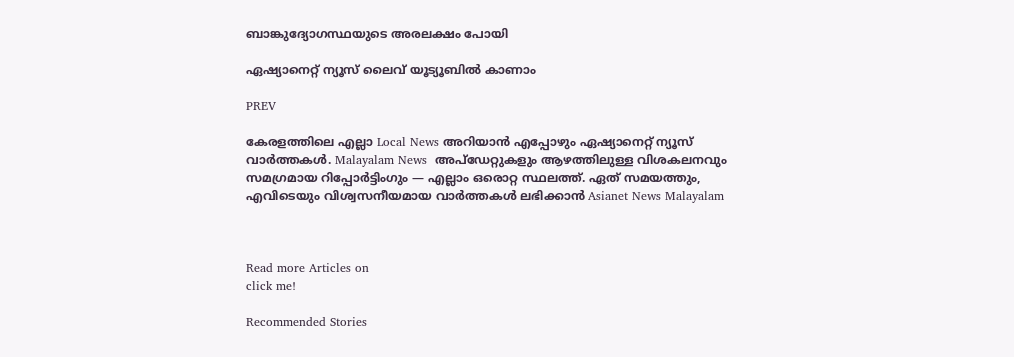ബാങ്കുദ്യോഗസ്ഥയുടെ അരലക്ഷം പോയി

ഏഷ്യാനെറ്റ് ന്യൂസ് ലൈവ് യൂട്യൂബിൽ കാണാം

PREV

കേരളത്തിലെ എല്ലാ Local News അറിയാൻ എപ്പോഴും ഏഷ്യാനെറ്റ് ന്യൂസ് വാർത്തകൾ. Malayalam News  അപ്‌ഡേറ്റുകളും ആഴത്തിലുള്ള വിശകലനവും സമഗ്രമായ റിപ്പോർട്ടിംഗും — എല്ലാം ഒരൊറ്റ സ്ഥലത്ത്. ഏത് സമയത്തും, എവിടെയും വിശ്വസനീയമായ വാർത്തകൾ ലഭിക്കാൻ Asianet News Malayalam



Read more Articles on
click me!

Recommended Stories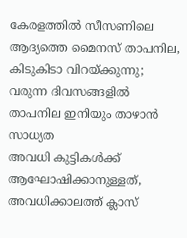കേരളത്തിൽ സീസണിലെ ആദ്യത്തെ മൈനസ് താപനില, കിടുകിടാ വിറയ്ക്കുന്നു; വരുന്ന ദിവസങ്ങളിൽ താപനില ഇനിയും താഴാൻ സാധ്യത
അവധി കുട്ടികൾക്ക് ആഘോഷിക്കാനുള്ളത്, അവധിക്കാലത്ത് ക്ലാസ്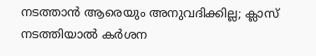നടത്താൻ ആരെയും അനുവദിക്കില്ല; ക്ലാസ് നടത്തിയാൽ കർശന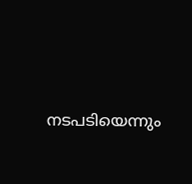നടപടിയെന്നും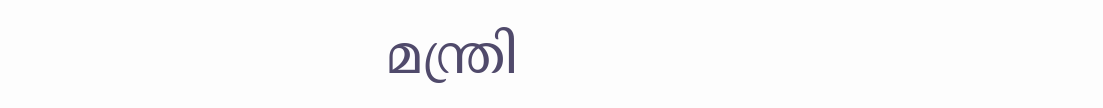മന്ത്രി